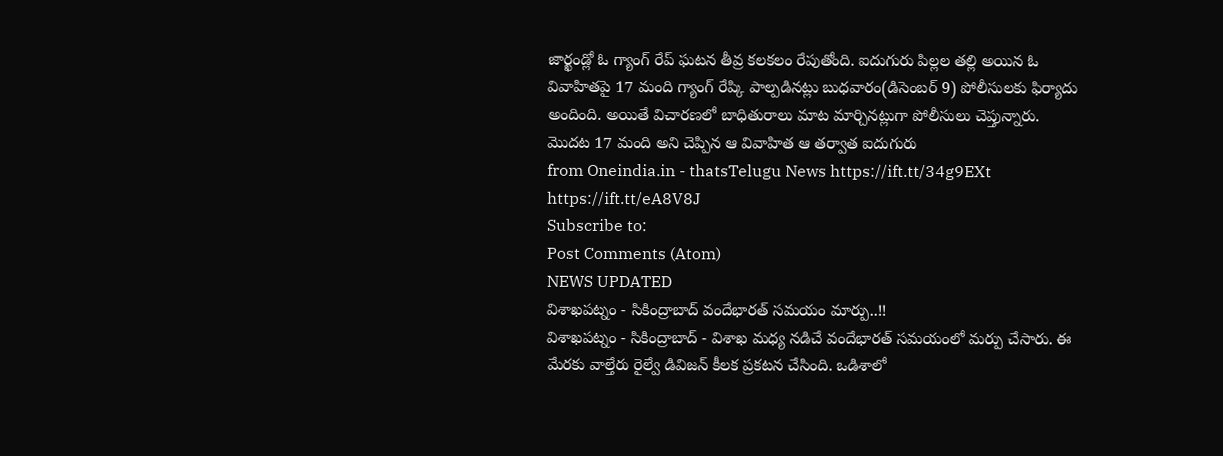జార్ఖండ్లో ఓ గ్యాంగ్ రేప్ ఘటన తీవ్ర కలకలం రేపుతోంది. ఐదుగురు పిల్లల తల్లి అయిన ఓ వివాహితపై 17 మంది గ్యాంగ్ రేప్కి పాల్పడినట్లు బుధవారం(డిసెంబర్ 9) పోలీసులకు ఫిర్యాదు అందింది. అయితే విచారణలో బాధితురాలు మాట మార్చినట్లుగా పోలీసులు చెప్తున్నారు. మొదట 17 మంది అని చెప్పిన ఆ వివాహిత ఆ తర్వాత ఐదుగురు
from Oneindia.in - thatsTelugu News https://ift.tt/34g9EXt
https://ift.tt/eA8V8J
Subscribe to:
Post Comments (Atom)
NEWS UPDATED
విశాఖపట్నం - సికింద్రాబాద్ వందేభారత్ సమయం మార్పు..!!
విశాఖపట్నం - సికింద్రాబాద్ - విశాఖ మధ్య నడిచే వందేభారత్ సమయంలో మర్పు చేసారు. ఈ మేరకు వాల్తేరు రైల్వే డివిజన్ కీలక ప్రకటన చేసింది. ఒడిశాలో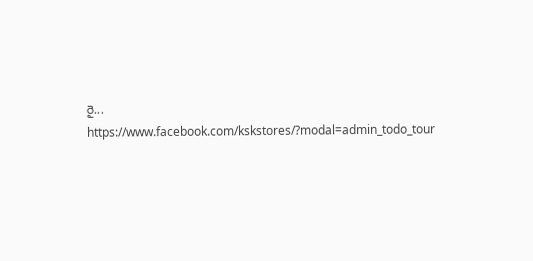రై...
https://www.facebook.com/kskstores/?modal=admin_todo_tour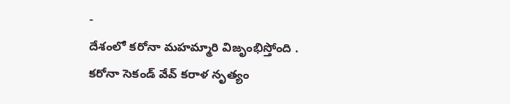-
దేశంలో కరోనా మహమ్మారి విజృంభిస్తోంది . కరోనా సెకండ్ వేవ్ కరాళ నృత్యం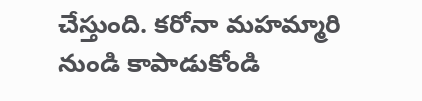చేస్తుంది. కరోనా మహమ్మారి నుండి కాపాడుకోండి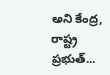అని కేంద్ర, రాష్ట్ర ప్రభుత్...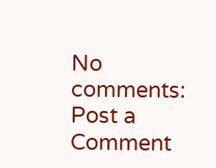No comments:
Post a Comment